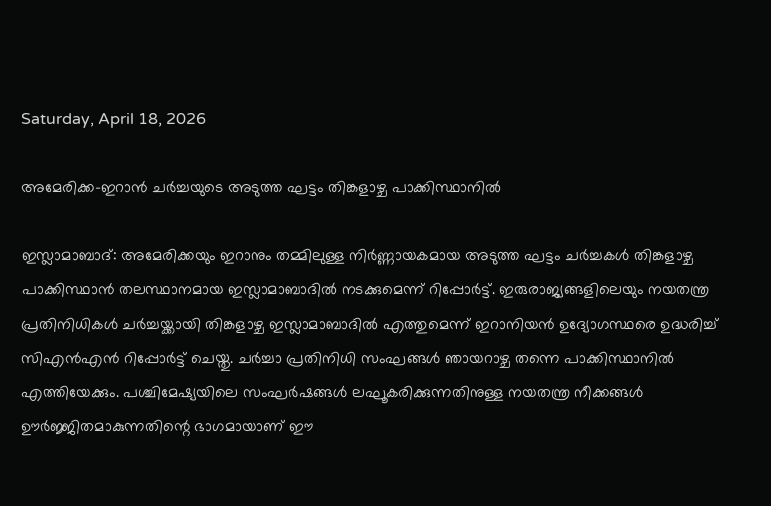Saturday, April 18, 2026

അമേരിക്ക-ഇറാന്‍ ചര്‍ച്ചയുടെ അടുത്ത ഘട്ടം തിങ്കളാഴ്ച പാക്കിസ്ഥാനില്‍

ഇസ്ലാമാബാദ്: അമേരിക്കയും ഇറാനും തമ്മിലുള്ള നിര്‍ണ്ണായകമായ അടുത്ത ഘട്ടം ചര്‍ച്ചകള്‍ തിങ്കളാഴ്ച പാക്കിസ്ഥാന്‍ തലസ്ഥാനമായ ഇസ്ലാമാബാദില്‍ നടക്കുമെന്ന് റിപ്പോര്‍ട്ട്. ഇരുരാജ്യങ്ങളിലെയും നയതന്ത്ര പ്രതിനിധികള്‍ ചര്‍ച്ചയ്ക്കായി തിങ്കളാഴ്ച ഇസ്ലാമാബാദില്‍ എത്തുമെന്ന് ഇറാനിയന്‍ ഉദ്യോഗസ്ഥരെ ഉദ്ധരിച്ച് സിഎന്‍എന്‍ റിപ്പോര്‍ട്ട് ചെയ്തു. ചര്‍ച്ചാ പ്രതിനിധി സംഘങ്ങള്‍ ഞായറാഴ്ച തന്നെ പാക്കിസ്ഥാനില്‍ എത്തിയേക്കും. പശ്ചിമേഷ്യയിലെ സംഘര്‍ഷങ്ങള്‍ ലഘൂകരിക്കുന്നതിനുള്ള നയതന്ത്ര നീക്കങ്ങള്‍ ഊര്‍ജ്ജിതമാകുന്നതിന്റെ ഭാഗമായാണ് ഈ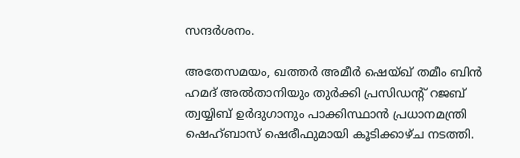സന്ദര്‍ശനം.

അതേസമയം, ഖത്തര്‍ അമീര്‍ ഷെയ്ഖ് തമീം ബിന്‍ ഹമദ് അല്‍താനിയും തുര്‍ക്കി പ്രസിഡന്റ് റജബ് ത്വയ്യിബ് ഉര്‍ദുഗാനും പാക്കിസ്ഥാന്‍ പ്രധാനമന്ത്രി ഷെഹ്ബാസ് ഷെരീഫുമായി കൂടിക്കാഴ്ച നടത്തി.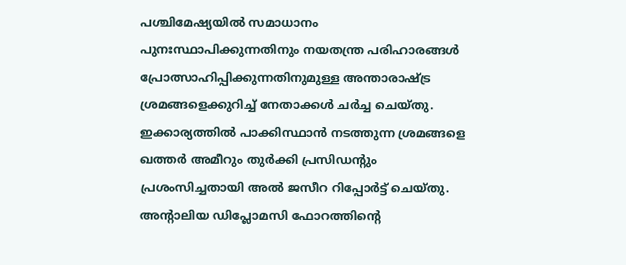പശ്ചിമേഷ്യയില്‍ സമാധാനം പുനഃസ്ഥാപിക്കുന്നതിനും നയതന്ത്ര പരിഹാരങ്ങള്‍ പ്രോത്സാഹിപ്പിക്കുന്നതിനുമുള്ള അന്താരാഷ്ട്ര ശ്രമങ്ങളെക്കുറിച്ച് നേതാക്കള്‍ ചര്‍ച്ച ചെയ്തു. ഇക്കാര്യത്തില്‍ പാക്കിസ്ഥാന്‍ നടത്തുന്ന ശ്രമങ്ങളെ ഖത്തര്‍ അമീറും തുര്‍ക്കി പ്രസിഡന്റും പ്രശംസിച്ചതായി അല്‍ ജസീറ റിപ്പോര്‍ട്ട് ചെയ്തു. അന്റാലിയ ഡിപ്ലോമസി ഫോറത്തിന്റെ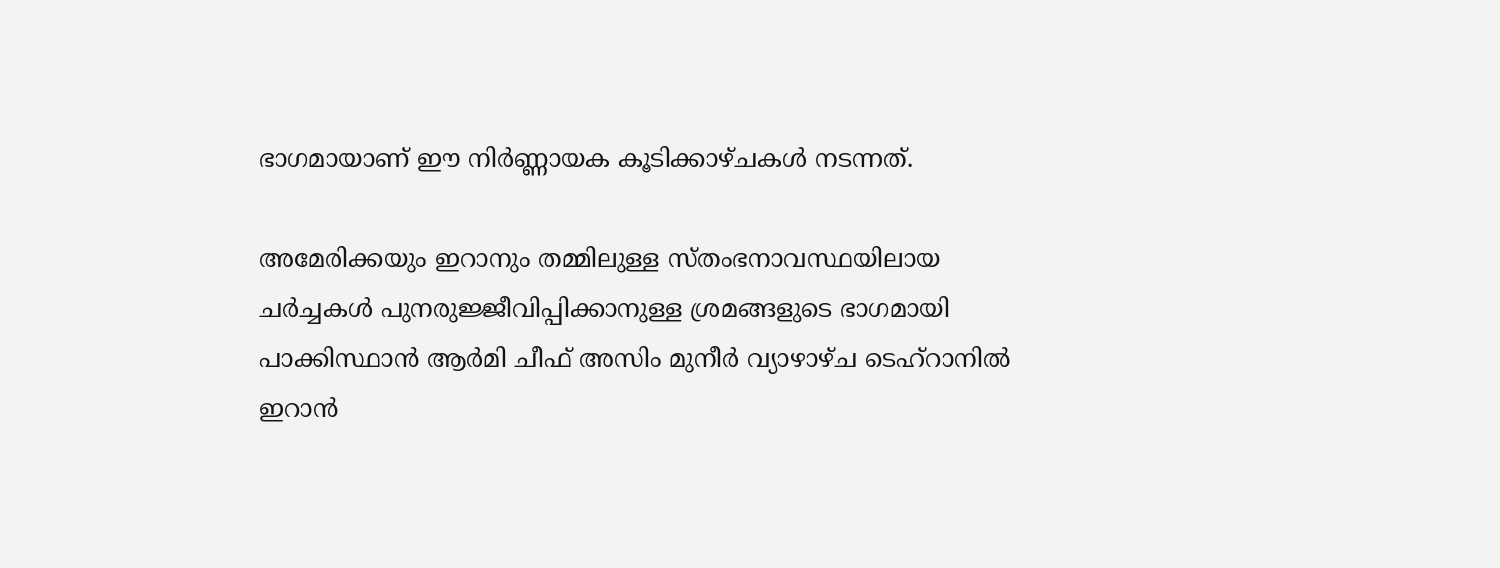ഭാഗമായാണ് ഈ നിര്‍ണ്ണായക കൂടിക്കാഴ്ചകള്‍ നടന്നത്.

അമേരിക്കയും ഇറാനും തമ്മിലുള്ള സ്തംഭനാവസ്ഥയിലായ ചര്‍ച്ചകള്‍ പുനരുജ്ജീവിപ്പിക്കാനുള്ള ശ്രമങ്ങളുടെ ഭാഗമായി പാക്കിസ്ഥാന്‍ ആര്‍മി ചീഫ് അസിം മുനീര്‍ വ്യാഴാഴ്ച ടെഹ്റാനില്‍ ഇറാന്‍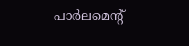പാര്‍ലമെന്റ്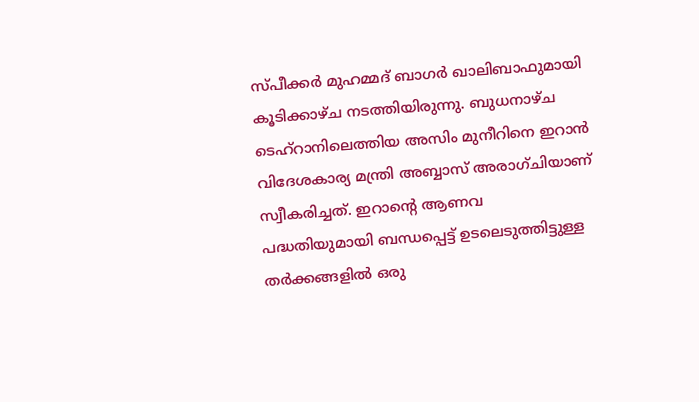സ്പീക്കര്‍ മുഹമ്മദ് ബാഗര്‍ ഖാലിബാഫുമായി കൂടിക്കാഴ്ച നടത്തിയിരുന്നു. ബുധനാഴ്ച ടെഹ്റാനിലെത്തിയ അസിം മുനീറിനെ ഇറാന്‍ വിദേശകാര്യ മന്ത്രി അബ്ബാസ് അരാഗ്ചിയാണ് സ്വീകരിച്ചത്. ഇറാന്റെ ആണവ പദ്ധതിയുമായി ബന്ധപ്പെട്ട് ഉടലെടുത്തിട്ടുള്ള തര്‍ക്കങ്ങളില്‍ ഒരു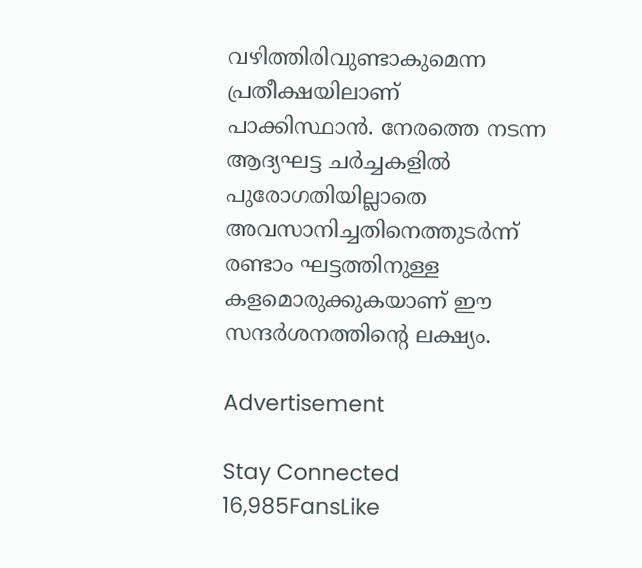വഴിത്തിരിവുണ്ടാകുമെന്ന പ്രതീക്ഷയിലാണ് പാക്കിസ്ഥാന്‍. നേരത്തെ നടന്ന ആദ്യഘട്ട ചര്‍ച്ചകളില്‍ പുരോഗതിയില്ലാതെ അവസാനിച്ചതിനെത്തുടര്‍ന്ന് രണ്ടാം ഘട്ടത്തിനുള്ള കളമൊരുക്കുകയാണ് ഈ സന്ദര്‍ശനത്തിന്റെ ലക്ഷ്യം.

Advertisement

Stay Connected
16,985FansLike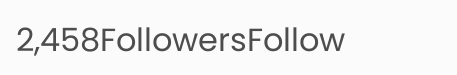2,458FollowersFollow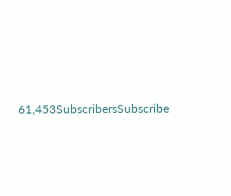61,453SubscribersSubscribe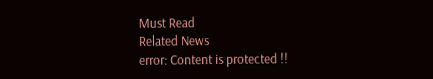Must Read
Related News
error: Content is protected !!